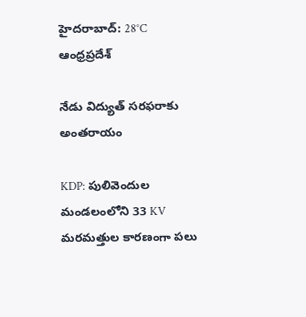హైదరాబాద్: 28°C
ఆంధ్రప్రదేశ్

నేడు విద్యుత్ సరఫరాకు అంతరాయం

KDP: పులివెందుల మండలంలోని 33 KV మరమత్తుల కారణంగా పలు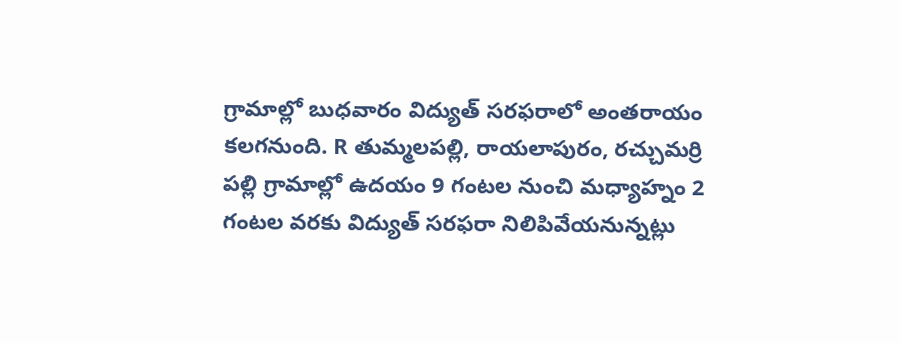గ్రామాల్లో బుధవారం విద్యుత్ సరఫరాలో అంతరాయం కలగనుంది. R తుమ్మలపల్లి, రాయలాపురం, రచ్చుమర్రి పల్లి గ్రామాల్లో ఉదయం 9 గంటల నుంచి మధ్యాహ్నం 2 గంటల వరకు విద్యుత్ సరఫరా నిలిపివేయనున్నట్లు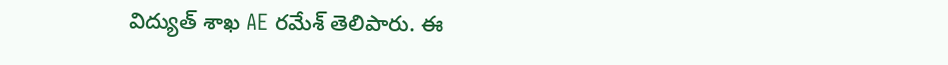విద్యుత్ శాఖ AE రమేశ్ తెలిపారు. ఈ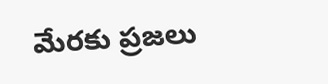మేరకు ప్రజలు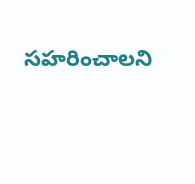సహరించాలని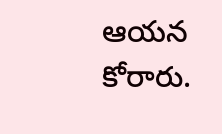ఆయన కోరారు.